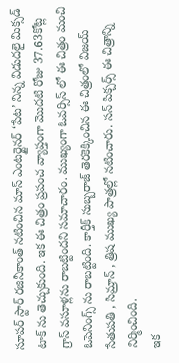సూపర్ స్టార్ రజినీకాంత్ నటించిన మాస్ ఎంటర్టైనర్ ‘పేట’ నిన్న విడుదలై మిక్సడ్ టాక్ ను తెచ్చుకుంది. ఇక ఈ చిత్రం ప్రపంచ వ్యాప్తంగా మొదటి రోజు 37.63కోట్ల గ్రాస్ వసూళ్లను రాబట్టిందని సమాచారం. ముఖ్యంగా ఓవర్సిస్ లో ఈ చిత్రం మంచి ఓపెనింగ్స్ ను రాబట్టింది. కార్తీక్ సుబ్బరాజ్ తెరకెక్కించిన ఈ చిత్రంలో విజయ్ సేతుపతి , సిమ్రాన్ , త్రిష ముఖ్య పాత్రల్లో నటించారు. సన్ పిక్చర్స్ ఈ చిత్రాన్ని నిర్మించింది.
ఇక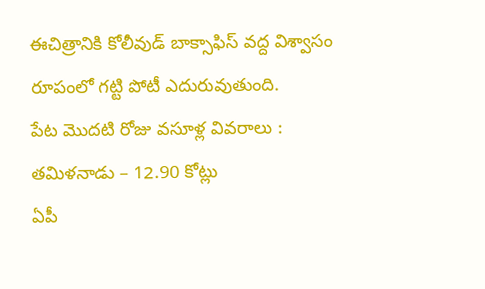ఈచిత్రానికి కోలీవుడ్ బాక్సాఫిస్ వద్ద విశ్వాసం రూపంలో గట్టి పోటీ ఎదురువుతుంది.
పేట మొదటి రోజు వసూళ్ల వివరాలు :
తమిళనాడు – 12.90 కోట్లు
ఏపీ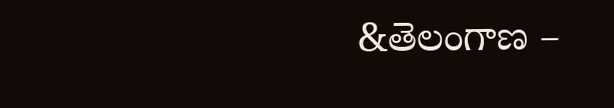&తెలంగాణ –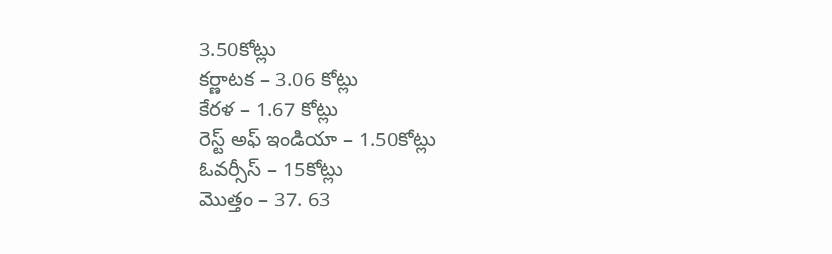3.50కోట్లు
కర్ణాటక – 3.06 కోట్లు
కేరళ – 1.67 కోట్లు
రెస్ట్ అఫ్ ఇండియా – 1.50కోట్లు
ఓవర్సీస్ – 15కోట్లు
మొత్తం – 37. 63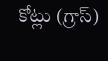కోట్లు (గ్రాస్)